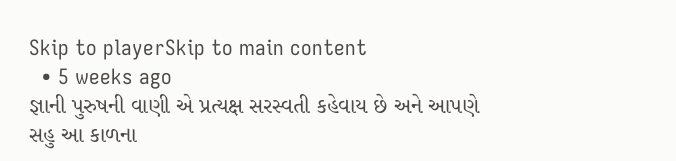Skip to playerSkip to main content
  • 5 weeks ago
જ્ઞાની પુરુષની વાણી એ પ્રત્યક્ષ સરસ્વતી કહેવાય છે અને આપણે સહુ આ કાળના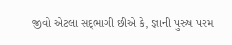જીવો એટલા સદ્‍ભાગી છીએ કે, જ્ઞાની પુરુષ પરમ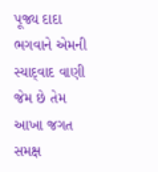પૂજ્ય દાદા ભગવાને એમની સ્યાદ્‌વાદ વાણી જેમ છે તેમ આખા જગત સમક્ષ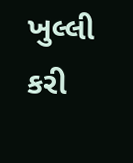ખુલ્લી કરી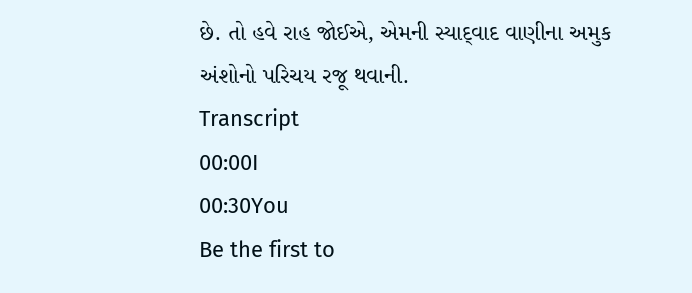છે. તો હવે રાહ જોઈએ, એમની સ્યાદ્‌વાદ વાણીના અમુક અંશોનો પરિચય રજૂ થવાની.
Transcript
00:00I
00:30You
Be the first to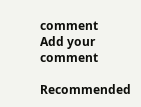comment
Add your comment

Recommended